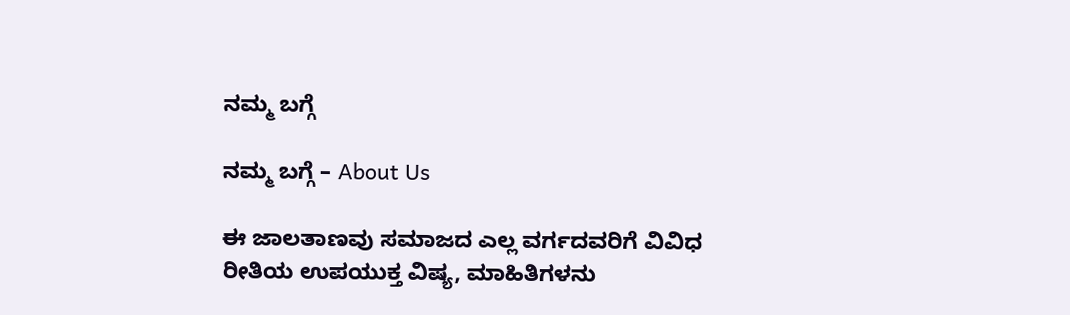ನಮ್ಮ ಬಗ್ಗೆ

ನಮ್ಮ ಬಗ್ಗೆ – About Us

ಈ ಜಾಲತಾಣವು ಸಮಾಜದ ಎಲ್ಲ ವರ್ಗದವರಿಗೆ ವಿವಿಧ ರೀತಿಯ ಉಪಯುಕ್ತ ವಿಷ್ಯ, ಮಾಹಿತಿಗಳನು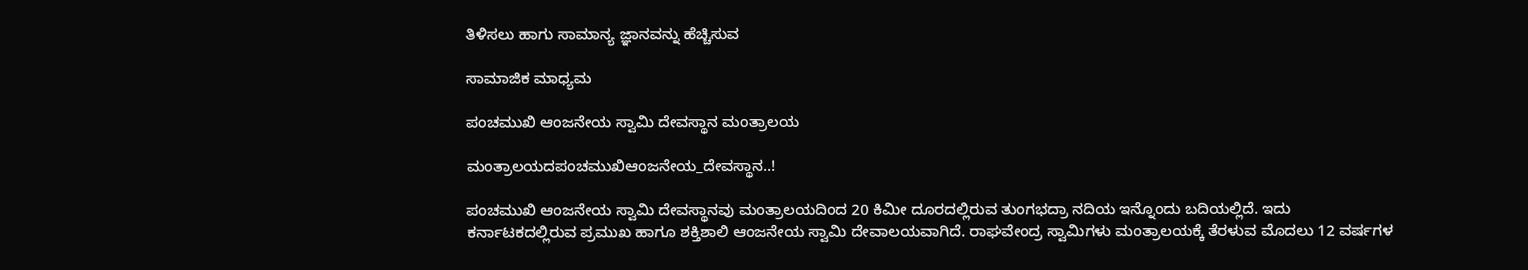ತಿಳಿಸಲು ಹಾಗು ಸಾಮಾನ್ಯ ಜ್ಞಾನವನ್ನು ಹೆಚ್ಚಿಸುವ

ಸಾಮಾಜಿಕ ಮಾಧ್ಯಮ

ಪಂಚಮುಖಿ ಆಂಜನೇಯ ಸ್ವಾಮಿ ದೇವಸ್ಥಾನ ಮಂತ್ರಾಲಯ

ಮಂತ್ರಾಲಯದಪಂಚಮುಖಿಆಂಜನೇಯ_ದೇವಸ್ಥಾನ..!

ಪಂಚಮುಖಿ ಆಂಜನೇಯ ಸ್ವಾಮಿ ದೇವಸ್ಥಾನವು ಮಂತ್ರಾಲಯದಿಂದ 20 ಕಿಮೀ ದೂರದಲ್ಲಿರುವ ತುಂಗಭದ್ರಾ ನದಿಯ ಇನ್ನೊಂದು ಬದಿಯಲ್ಲಿದೆ. ಇದು ಕರ್ನಾಟಕದಲ್ಲಿರುವ ಪ್ರಮುಖ ಹಾಗೂ ಶಕ್ತಿಶಾಲಿ ಆಂಜನೇಯ ಸ್ವಾಮಿ ದೇವಾಲಯವಾಗಿದೆ. ರಾಘವೇಂದ್ರ ಸ್ವಾಮಿಗಳು ಮಂತ್ರಾಲಯಕ್ಕೆ ತೆರಳುವ ಮೊದಲು 12 ವರ್ಷಗಳ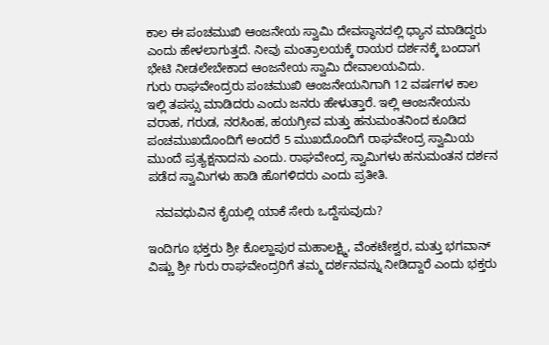ಕಾಲ ಈ ಪಂಚಮುಖಿ ಆಂಜನೇಯ ಸ್ವಾಮಿ ದೇವಸ್ಥಾನದಲ್ಲಿ ಧ್ಯಾನ ಮಾಡಿದ್ದರು ಎಂದು ಹೇಳಲಾಗುತ್ತದೆ. ನೀವು ಮಂತ್ರಾಲಯಕ್ಕೆ ರಾಯರ ದರ್ಶನಕ್ಕೆ ಬಂದಾಗ ಭೇಟಿ ನೀಡಲೇಬೇಕಾದ ಆಂಜನೇಯ ಸ್ವಾಮಿ ದೇವಾಲಯವಿದು.
ಗುರು ರಾಘವೇಂದ್ರರು ಪಂಚಮುಖಿ ಆಂಜನೇಯನಿಗಾಗಿ 12 ವರ್ಷಗಳ ಕಾಲ ಇಲ್ಲಿ ತಪಸ್ಸು ಮಾಡಿದರು ಎಂದು ಜನರು ಹೇಳುತ್ತಾರೆ. ಇಲ್ಲಿ ಆಂಜನೇಯನು ವರಾಹ, ಗರುಡ, ನರಸಿಂಹ, ಹಯಗ್ರೀವ ಮತ್ತು ಹನುಮಂತನಿಂದ ಕೂಡಿದ ಪಂಚಮುಖದೊಂದಿಗೆ ಅಂದರೆ 5 ಮುಖದೊಂದಿಗೆ ರಾಘವೇಂದ್ರ ಸ್ವಾಮಿಯ ಮುಂದೆ ಪ್ರತ್ಯಕ್ಷನಾದನು ಎಂದು. ರಾಘವೇಂದ್ರ ಸ್ವಾಮಿಗಳು ಹನುಮಂತನ ದರ್ಶನ ಪಡೆದ ಸ್ವಾಮಿಗಳು ಹಾಡಿ ಹೊಗಳಿದರು ಎಂದು ಪ್ರತೀತಿ.

  ನವವಧುವಿನ ಕೈಯಲ್ಲಿ ಯಾಕೆ ಸೇರು ಒದ್ದೆಸುವುದು?

ಇಂದಿಗೂ ಭಕ್ತರು ಶ್ರೀ ಕೊಲ್ಹಾಪುರ ಮಹಾಲಕ್ಷ್ಮಿ, ವೆಂಕಟೇಶ್ವರ, ಮತ್ತು ಭಗವಾನ್ ವಿಷ್ಣು ಶ್ರೀ ಗುರು ರಾಘವೇಂದ್ರರಿಗೆ ತಮ್ಮ ದರ್ಶನವನ್ನು ನೀಡಿದ್ದಾರೆ ಎಂದು ಭಕ್ತರು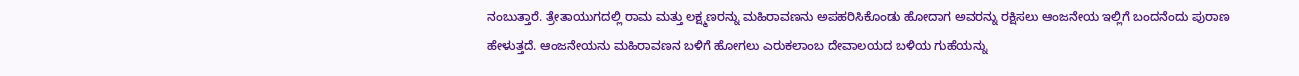ನಂಬುತ್ತಾರೆ. ತ್ರೇತಾಯುಗದಲ್ಲಿ ರಾಮ ಮತ್ತು ಲಕ್ಷ್ಮಣರನ್ನು ಮಹಿರಾವಣನು ಅಪಹರಿಸಿಕೊಂಡು ಹೋದಾಗ ಅವರನ್ನು ರಕ್ಷಿಸಲು ಆಂಜನೇಯ ಇಲ್ಲಿಗೆ ಬಂದನೆಂದು ಪುರಾಣ ಹೇಳುತ್ತದೆ. ಆಂಜನೇಯನು ಮಹಿರಾವಣನ ಬಳಿಗೆ ಹೋಗಲು ಎರುಕಲಾಂಬ ದೇವಾಲಯದ ಬಳಿಯ ಗುಹೆಯನ್ನು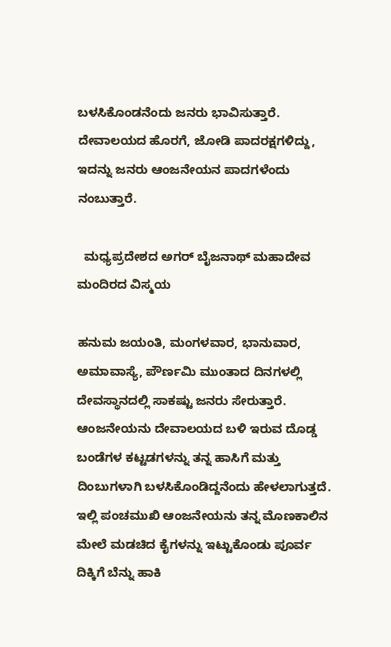ಬಳಸಿಕೊಂಡನೆಂದು ಜನರು ಭಾವಿಸುತ್ತಾರೆ. ದೇವಾಲಯದ ಹೊರಗೆ, ಜೋಡಿ ಪಾದರಕ್ಷಗಳಿದ್ದು, ಇದನ್ನು ಜನರು ಆಂಜನೇಯನ ಪಾದಗಳೆಂದು ನಂಬುತ್ತಾರೆ.

  ಮಧ್ಯಪ್ರದೇಶದ ಅಗರ್ ಬೈಜನಾಥ್ ಮಹಾದೇವ ಮಂದಿರದ ವಿಸ್ಮಯ

ಹನುಮ ಜಯಂತಿ, ಮಂಗಳವಾರ, ಭಾನುವಾರ, ಅಮಾವಾಸ್ಯೆ, ಪೌರ್ಣಮಿ ಮುಂತಾದ ದಿನಗಳಲ್ಲಿ ದೇವಸ್ಥಾನದಲ್ಲಿ ಸಾಕಷ್ಟು ಜನರು ಸೇರುತ್ತಾರೆ. ಆಂಜನೇಯನು ದೇವಾಲಯದ ಬಳಿ ಇರುವ ದೊಡ್ಡ ಬಂಡೆಗಳ ಕಟ್ಟಡಗಳನ್ನು ತನ್ನ ಹಾಸಿಗೆ ಮತ್ತು ದಿಂಬುಗಳಾಗಿ ಬಳಸಿಕೊಂಡಿದ್ದನೆಂದು ಹೇಳಲಾಗುತ್ತದೆ. ಇಲ್ಲಿ ಪಂಚಮುಖಿ ಆಂಜನೇಯನು ತನ್ನ ಮೊಣಕಾಲಿನ ಮೇಲೆ ಮಡಚಿದ ಕೈಗಳನ್ನು ಇಟ್ಟುಕೊಂಡು ಪೂರ್ವ ದಿಕ್ಕಿಗೆ ಬೆನ್ನು ಹಾಕಿ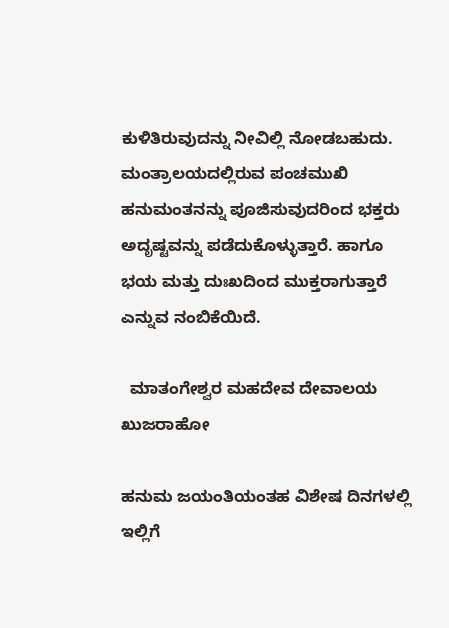ಕುಳಿತಿರುವುದನ್ನು ನೀವಿಲ್ಲಿ ನೋಡಬಹುದು. ಮಂತ್ರಾಲಯದಲ್ಲಿರುವ ಪಂಚಮುಖಿ ಹನುಮಂತನನ್ನು ಪೂಜಿಸುವುದರಿಂದ ಭಕ್ತರು ಅದೃಷ್ಟವನ್ನು ಪಡೆದುಕೊಳ್ಳುತ್ತಾರೆ. ಹಾಗೂ ಭಯ ಮತ್ತು ದುಃಖದಿಂದ ಮುಕ್ತರಾಗುತ್ತಾರೆ ಎನ್ನುವ ನಂಬಿಕೆಯಿದೆ.

  ಮಾತಂಗೇಶ್ವರ ಮಹದೇವ ದೇವಾಲಯ ಖುಜರಾಹೋ

ಹನುಮ ಜಯಂತಿಯಂತಹ ವಿಶೇಷ ದಿನಗಳಲ್ಲಿ ಇಲ್ಲಿಗೆ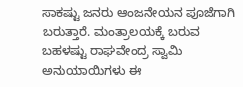ಸಾಕಷ್ಟು ಜನರು ಆಂಜನೇಯನ ಪೂಜೆಗಾಗಿ ಬರುತ್ತಾರೆ. ಮಂತ್ರಾಲಯಕ್ಕೆ ಬರುವ ಬಹಳಷ್ಟು ರಾಘವೇಂದ್ರ ಸ್ವಾಮಿ ಅನುಯಾಯಿಗಳು ಈ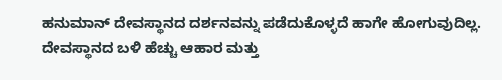ಹನುಮಾನ್ ದೇವಸ್ಥಾನದ ದರ್ಶನವನ್ನು ಪಡೆದುಕೊಳ್ಳದೆ ಹಾಗೇ ಹೋಗುವುದಿಲ್ಲ. ದೇವಸ್ಥಾನದ ಬಳಿ ಹೆಚ್ಚು ಆಹಾರ ಮತ್ತು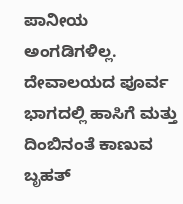ಪಾನೀಯ ಅಂಗಡಿಗಳಿಲ್ಲ. ದೇವಾಲಯದ ಪೂರ್ವ ಭಾಗದಲ್ಲಿ ಹಾಸಿಗೆ ಮತ್ತು ದಿಂಬಿನಂತೆ ಕಾಣುವ ಬೃಹತ್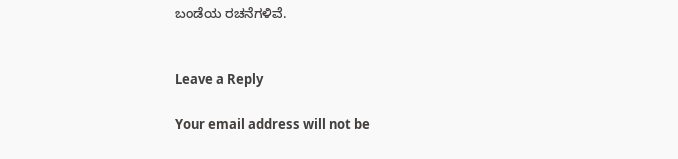ಬಂಡೆಯ ರಚನೆಗಳಿವೆ.


Leave a Reply

Your email address will not be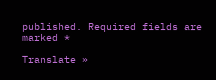published. Required fields are marked *

Translate »